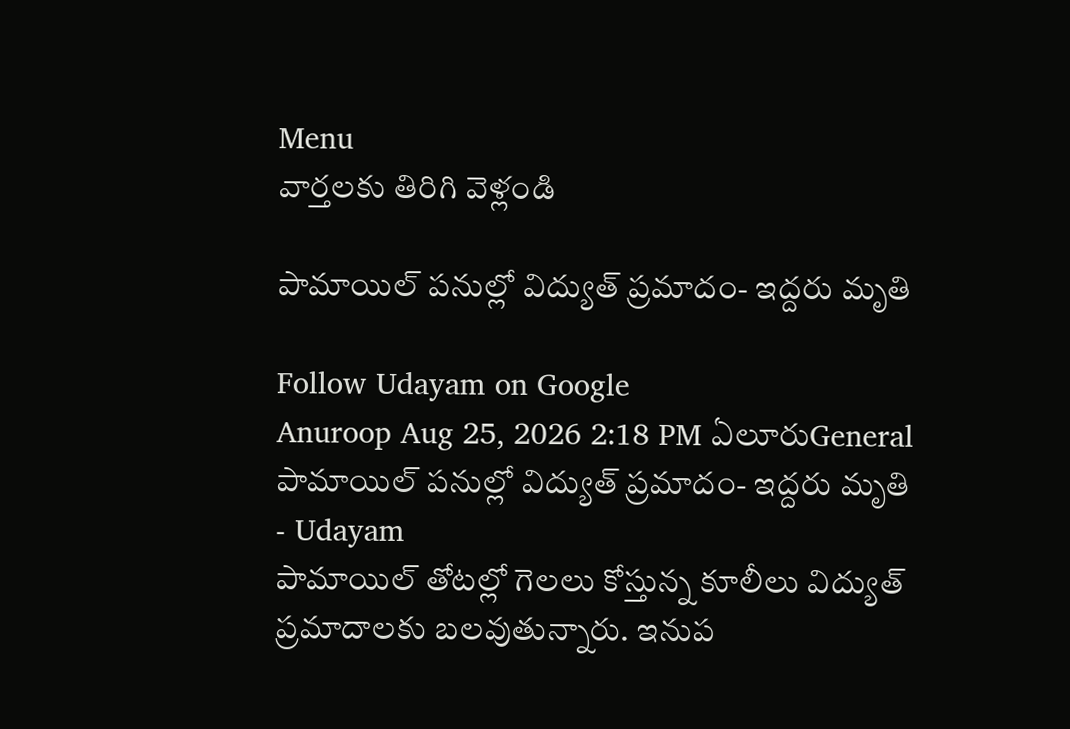Menu
వార్తలకు తిరిగి వెళ్లండి

పామాయిల్ పనుల్లో విద్యుత్ ప్రమాదం- ఇద్దరు మృతి

Follow Udayam on Google
Anuroop Aug 25, 2026 2:18 PM ఏలూరుGeneral
పామాయిల్ పనుల్లో విద్యుత్ ప్రమాదం- ఇద్దరు మృతి - Udayam
పామాయిల్ తోటల్లో గెలలు కోస్తున్న కూలీలు విద్యుత్ ప్రమాదాలకు బలవుతున్నారు. ఇనుప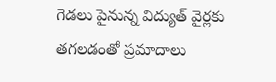గెడలు పైనున్న విద్యుత్ వైర్లకు తగలడంతో ప్రమాదాలు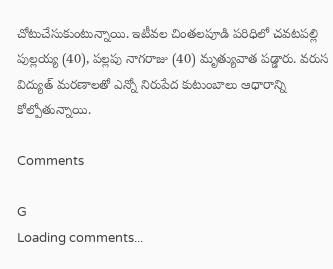చోటుచేసుకుంటున్నాయి. ఇటీవల చింతలపూడి పరిధిలో చవటపల్లి పుల్లయ్య (40), పల్లపు నాగరాజు (40) మృత్యువాత పడ్డారు. వరుస విద్యుత్ మరణాలతో ఎన్నో నిరుపేద కుటుంబాలు ఆధారాన్ని కోల్పోతున్నాయి.

Comments

G
Loading comments...